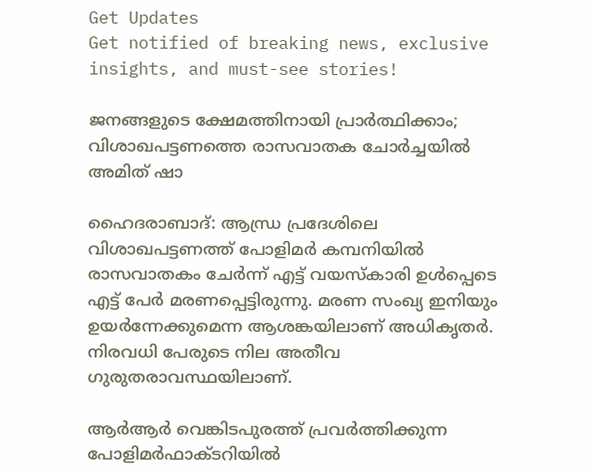Get Updates
Get notified of breaking news, exclusive insights, and must-see stories!

ജനങ്ങളുടെ ക്ഷേമത്തിനായി പ്രാര്‍ത്ഥിക്കാം; വിശാഖപട്ടണത്തെ രാസവാതക ചോര്‍ച്ചയില്‍ അമിത് ഷാ

ഹൈദരാബാദ്: ആന്ധ്ര പ്രദേശിലെ വിശാഖപട്ടണത്ത് പോളിമര്‍ കമ്പനിയില്‍ രാസവാതകം ചേര്‍ന്ന് എട്ട് വയസ്‌കാരി ഉള്‍പ്പെടെ എട്ട് പേര്‍ മരണപ്പെട്ടിരുന്നു. മരണ സംഖ്യ ഇനിയും ഉയര്‍ന്നേക്കുമെന്ന ആശങ്കയിലാണ് അധികൃതര്‍. നിരവധി പേരുടെ നില അതീവ ഗുരുതരാവസ്ഥയിലാണ്.

ആര്‍ആര്‍ വെങ്കിടപുരത്ത് പ്രവര്‍ത്തിക്കുന്ന പോളിമര്‍ഫാക്ടറിയില്‍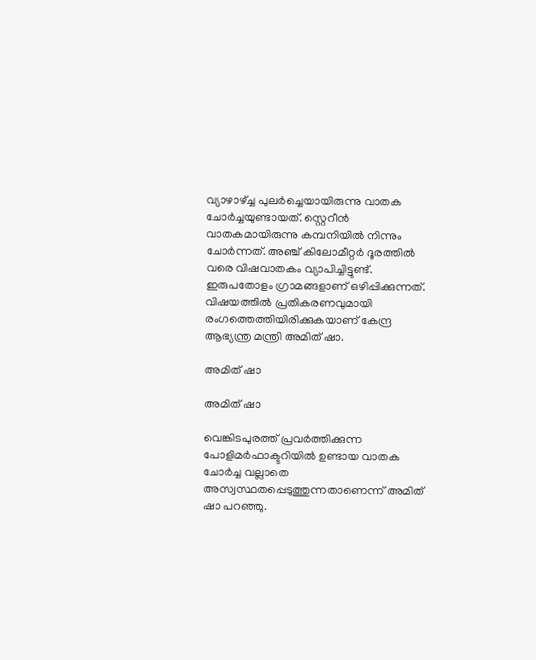വ്യാഴാഴ്ച്ച പുലര്‍ച്ചെയായിരുന്നു വാതക ചോര്‍ച്ചയുണ്ടായത്. സ്റ്റെറീന്‍ വാതകമായിരുന്നു കമ്പനിയില്‍ നിന്നും ചോര്‍ന്നത്. അഞ്ച് കിലോമീറ്റര്‍ ദൂരത്തില്‍ വരെ വിഷവാതകം വ്യാപിച്ചിട്ടുണ്ട്. ഇരുപതോളം ഗ്രാമങ്ങളാണ് ഒഴിപ്പിക്കുന്നത്. വിഷയത്തില്‍ പ്രതികരണവുമായി രംഗത്തെത്തിയിരിക്കുകയാണ് കേന്ദ്ര ആഭ്യന്ത്ര മന്ത്രി അമിത് ഷാ.

അമിത് ഷാ

അമിത് ഷാ

വെങ്കിടപുരത്ത് പ്രവര്‍ത്തിക്കുന്ന പോളിമര്‍ഫാക്ടറിയില്‍ ഉണ്ടായ വാതക ചോര്‍ച്ച വല്ലാതെ അസ്വസ്ഥതപ്പെടുത്തുന്നതാണെന്ന് അമിത് ഷാ പറഞ്ഞു.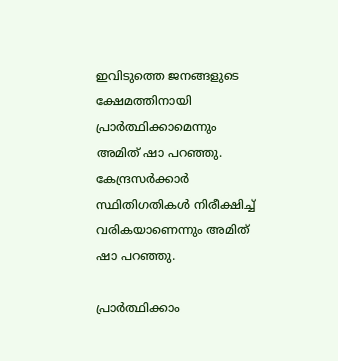ഇവിടുത്തെ ജനങ്ങളുടെ ക്ഷേമത്തിനായി പ്രാര്‍ത്ഥിക്കാമെന്നും അമിത് ഷാ പറഞ്ഞു. കേന്ദ്രസര്‍ക്കാര്‍ സ്ഥിതിഗതികള്‍ നിരീക്ഷിച്ച് വരികയാണെന്നും അമിത് ഷാ പറഞ്ഞു.

പ്രാര്‍ത്ഥിക്കാം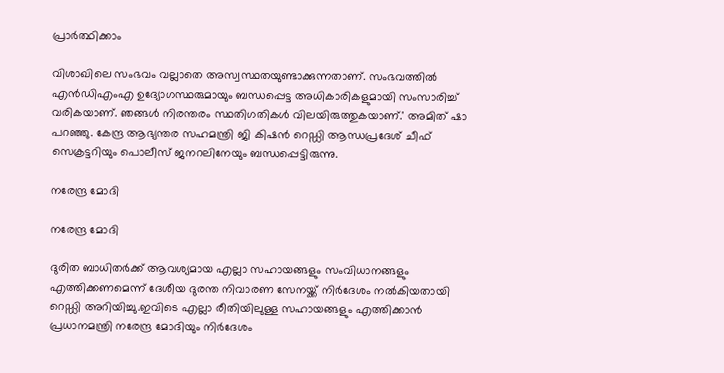പ്രാര്‍ത്ഥിക്കാം

വിശാഖിലെ സംഭവം വല്ലാതെ അസ്വസ്ഥതയുണ്ടാക്കുന്നതാണ്. സംഭവത്തില്‍ എന്‍ഡിഎംഎ ഉദ്യോഗസ്ഥരുമായും ബന്ധപ്പെട്ട അധികാരികളുമായി സംസാരിച്ച് വരികയാണ്. ഞങ്ങള്‍ നിരന്തരം സ്ഥതിഗതികള്‍ വിലയിരുത്തുകയാണ്.' അമിത് ഷാ പറഞ്ഞു. കേന്ദ്ര ആഭ്യന്തര സഹമന്ത്രി ജി കിഷന്‍ റെഡ്ഡി ആന്ധപ്രദേശ് ചീഫ് സെക്രട്ടറിയും പൊലീസ് ജനറലിനേയും ബന്ധപ്പെട്ടിരുന്നു.

നരേന്ദ്ര മോദി

നരേന്ദ്ര മോദി

ദുരിത ബാധിതര്‍ക്ക് ആവശ്യമായ എല്ലാ സഹായങ്ങളും സംവിധാനങ്ങളും എത്തിക്കണമെന്ന് ദേശീയ ദുരന്ത നിവാരണ സേനയ്ക്ക് നിര്‍ദേശം നല്‍കിയതായി റെഡ്ഡി അറിയിച്ചു.ഇവിടെ എല്ലാ രീതിയിലുള്ള സഹായങ്ങളും എത്തിക്കാന്‍ പ്രധാനമന്ത്രി നരേന്ദ്ര മോദിയും നിര്‍ദേശം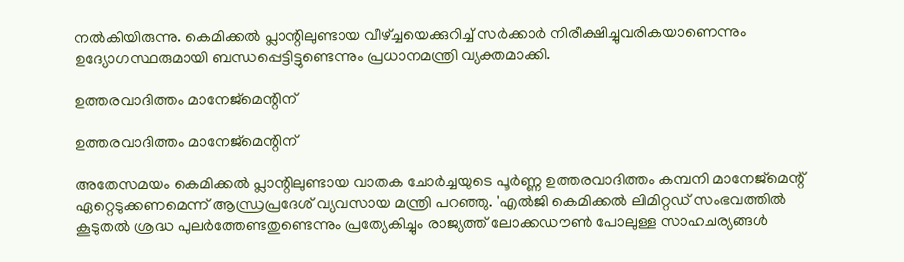നല്‍കിയിരുന്നു. കെമിക്കല്‍ പ്ലാന്റിലുണ്ടായ വീഴ്ച്ചയെക്കുറിച്ച് സര്‍ക്കാര്‍ നിരീക്ഷിച്ചുവരികയാണെന്നും ഉദ്യോഗസ്ഥരുമായി ബന്ധപ്പെട്ടിട്ടുണ്ടെന്നും പ്രധാനമന്ത്രി വ്യക്തമാക്കി.

ഉത്തരവാദിത്തം മാനേജ്‌മെന്റിന്

ഉത്തരവാദിത്തം മാനേജ്‌മെന്റിന്

അതേസമയം കെമിക്കല്‍ പ്ലാന്റിലുണ്ടായ വാതക ചോര്‍ച്ചയുടെ പൂര്‍ണ്ണ ഉത്തരവാദിത്തം കമ്പനി മാനേജ്‌മെന്റ് ഏറ്റെടുക്കണമെന്ന് ആന്ധ്രപ്രദേശ് വ്യവസായ മന്ത്രി പറഞ്ഞു. 'എല്‍ജി കെമിക്കല്‍ ലിമിറ്റഡ് സംഭവത്തില്‍ കൂടുതല്‍ ശ്രദ്ധ പുലര്‍ത്തേണ്ടതുണ്ടെന്നും പ്രത്യേകിച്ചും രാജ്യത്ത് ലോക്കഡൗണ്‍ പോലുള്ള സാഹചര്യങ്ങള്‍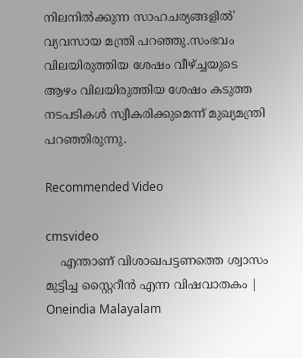നിലനില്‍ക്കുന്ന സാഹചര്യങ്ങളില്‍' വ്യവസായ മന്ത്രി പറഞ്ഞു.സംഭവം വിലയിരുത്തിയ ശേഷം വീഴ്ച്ചയുടെ ആഴം വിലയിരുത്തിയ ശേഷം കടുത്ത നടപടികള്‍ സ്വീകരിക്കുമെന്ന് മുഖ്യമന്ത്രി പറഞ്ഞിരുന്നു.

Recommended Video

cmsvideo
    എന്താണ് വിശാഖപട്ടണത്തെ ശ്വാസം മുട്ടിച്ച സ്റ്റൈറീന്‍ എന്ന വിഷവാതകം | Oneindia Malayalam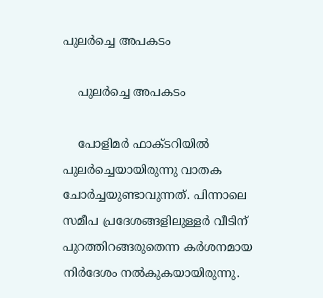പുലര്‍ച്ചെ അപകടം

    പുലര്‍ച്ചെ അപകടം

    പോളിമര്‍ ഫാക്ടറിയില്‍ പുലര്‍ച്ചെയായിരുന്നു വാതക ചോര്‍ച്ചയുണ്ടാവുന്നത്. പിന്നാലെ സമീപ പ്രദേശങ്ങളിലുള്ളര്‍ വീടിന് പുറത്തിറങ്ങരുതെന്ന കര്‍ശനമായ നിര്‍ദേശം നല്‍കുകയായിരുന്നു.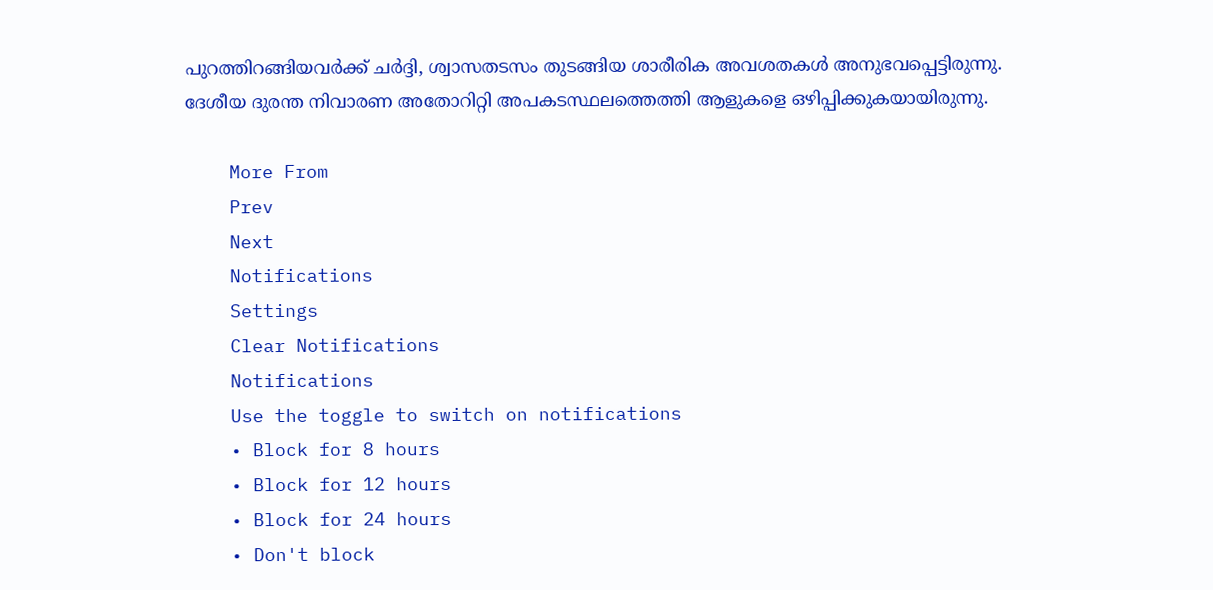പുറത്തിറങ്ങിയവര്‍ക്ക് ചര്‍ദ്ദി, ശ്വാസതടസം തുടങ്ങിയ ശാരീരിക അവശതകള്‍ അനുഭവപ്പെട്ടിരുന്നു. ദേശീയ ദുരന്ത നിവാരണ അതോറിറ്റി അപകടസ്ഥലത്തെത്തി ആളുകളെ ഒഴിപ്പിക്കുകയായിരുന്നു.

    More From
    Prev
    Next
    Notifications
    Settings
    Clear Notifications
    Notifications
    Use the toggle to switch on notifications
    • Block for 8 hours
    • Block for 12 hours
    • Block for 24 hours
    • Don't block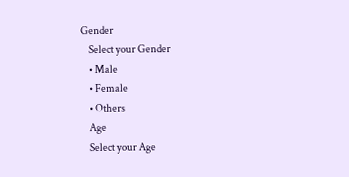Gender
    Select your Gender
    • Male
    • Female
    • Others
    Age
    Select your Age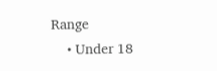Range
    • Under 18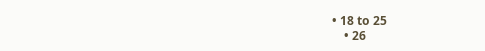• 18 to 25
    • 26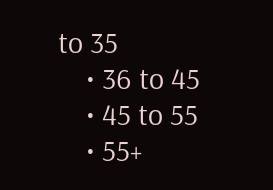to 35
    • 36 to 45
    • 45 to 55
    • 55+